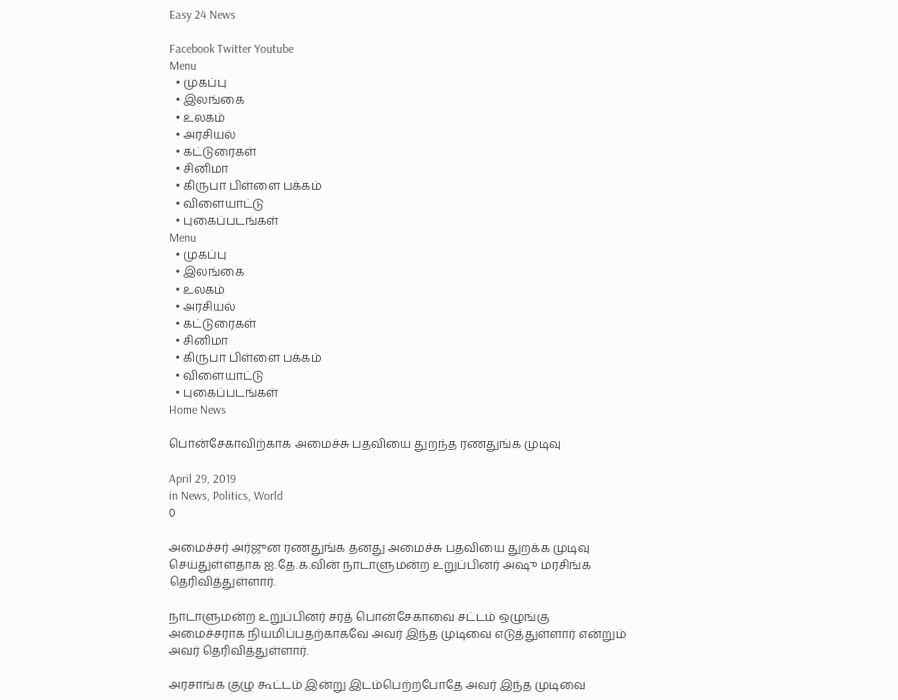Easy 24 News

Facebook Twitter Youtube
Menu
  • முகப்பு
  • இலங்கை
  • உலகம்
  • அரசியல்
  • கட்டுரைகள்
  • சினிமா
  • கிருபா பிள்ளை பக்கம்
  • விளையாட்டு
  • புகைப்படங்கள்
Menu
  • முகப்பு
  • இலங்கை
  • உலகம்
  • அரசியல்
  • கட்டுரைகள்
  • சினிமா
  • கிருபா பிள்ளை பக்கம்
  • விளையாட்டு
  • புகைப்படங்கள்
Home News

பொன்சேகாவிற்காக அமைச்சு பதவியை துறந்த ரணதுங்க முடிவு

April 29, 2019
in News, Politics, World
0

அமைச்சர் அர்ஜுன ரணதுங்க தனது அமைச்சு பதவியை துறக்க முடிவு செய்துள்ளதாக ஐ.தே.க.வின் நாடாளுமன்ற உறுப்பினர் அஷு மரசிங்க தெரிவித்துள்ளார்.

நாடாளுமன்ற உறுப்பினர் சரத் பொன்சேகாவை சட்டம் ஒழுங்கு அமைச்சராக நியமிப்பதற்காகவே அவர் இந்த முடிவை எடுத்துள்ளார் என்றும் அவர் தெரிவித்துள்ளார்.

அரசாங்க குழு கூட்டம் இன்று இடம்பெற்றபோதே அவர் இந்த முடிவை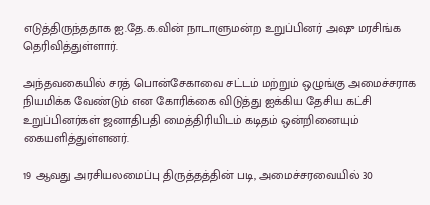எடுத்திருந்ததாக ஐ.தே.க.வின் நாடாளுமன்ற உறுப்பினர் அஷு மரசிங்க தெரிவித்துள்ளார்.

அந்தவகையில் சரத் பொன்சேகாவை சட்டம் மற்றும் ஒழுங்கு அமைச்சராக நியமிக்க வேண்டும் என கோரிக்கை விடுத்து ஐக்கிய தேசிய கட்சி உறுப்பினர்கள் ஜனாதிபதி மைத்திரியிடம் கடிதம் ஒன்றினையும் கையளித்துள்ளனர்.

19 ஆவது அரசியலமைப்பு திருத்தத்தின் படி, அமைச்சரவையில் 30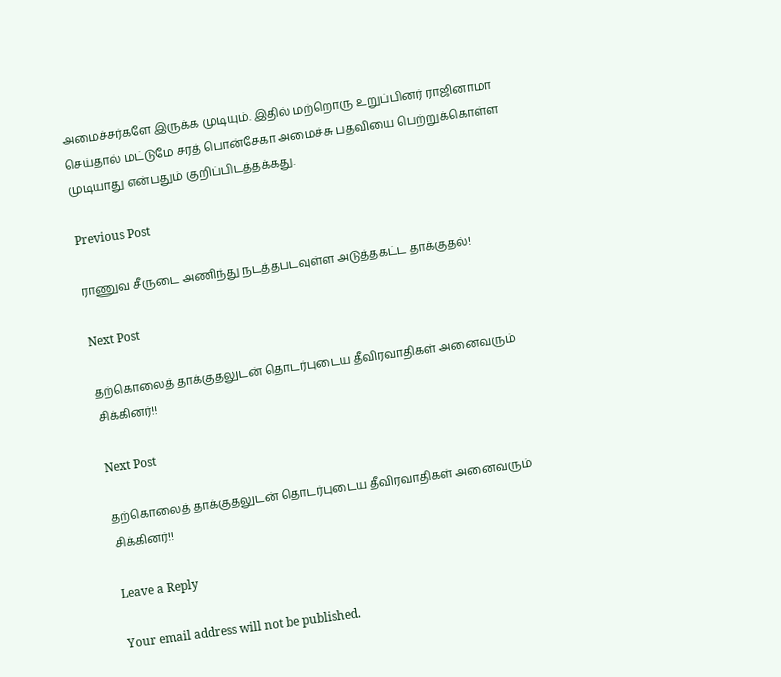அமைச்சர்களே இருக்க முடியும். இதில் மற்றொரு உறுப்பினர் ராஜினாமா செய்தால் மட்டுமே சரத் பொன்சேகா அமைச்சு பதவியை பெற்றுக்கொள்ள முடியாது என்பதும் குறிப்பிடத்தக்கது.

Previous Post

ராணுவ சீருடை அணிந்து நடத்தபடவுள்ள அடுத்தகட்ட தாக்குதல்!

Next Post

தற்கொலைத் தாக்குதலுடன் தொடர்புடைய தீவிரவாதிகள் அனைவரும் சிக்கினர்!!

Next Post

தற்கொலைத் தாக்குதலுடன் தொடர்புடைய தீவிரவாதிகள் அனைவரும் சிக்கினர்!!

Leave a Reply

Your email address will not be published.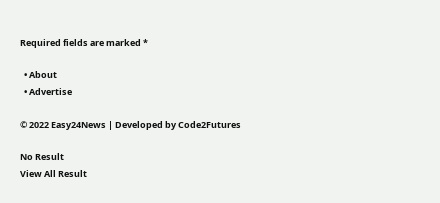Required fields are marked *

  • About
  • Advertise

© 2022 Easy24News | Developed by Code2Futures

No Result
View All Result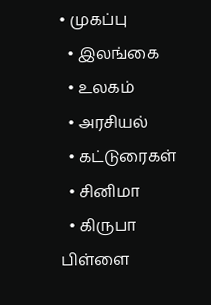• முகப்பு
  • இலங்கை
  • உலகம்
  • அரசியல்
  • கட்டுரைகள்
  • சினிமா
  • கிருபா பிள்ளை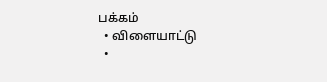பக்கம்
  • விளையாட்டு
  •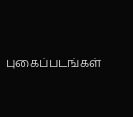புகைப்படங்கள்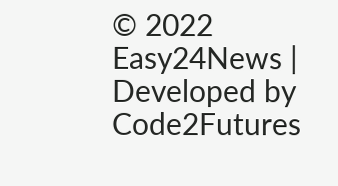© 2022 Easy24News | Developed by Code2Futures